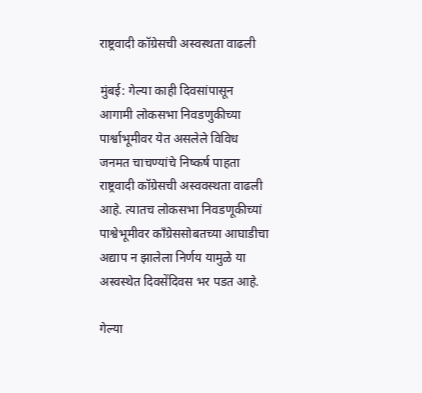राष्ट्रवादी कॉग्रेसची अस्वस्थता वाढली

मुंबई: गेल्या काही दिवसांपासून आगामी लोकसभा निवडणुकीच्या पार्श्वाभूमीवर येत असलेले विविध जनमत चाचण्यांचे निष्कर्ष पाहता राष्ट्रवादी कॉग्रेसची अस्ववस्थता वाढली आहे. त्यातच लोकसभा निवडणूकीच्यां पाश्वेभूमीवर कॉंग्रेससोबतच्या आघाडीचा अद्याप न झालेला निर्णय यामुळे या अस्वस्थेत दिवसेंदिवस भर पडत आहे.

गेल्या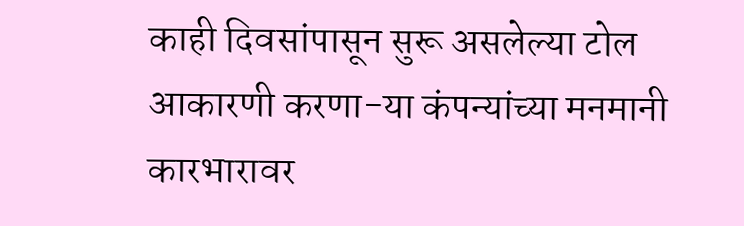काही दिवसांपासून सुरू असलेल्या‍ टोल आकारणी करणा-या कंपन्यांच्या मनमानी कारभारावर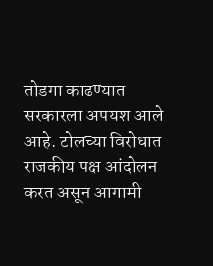तोडगा काढण्यात सरकारला अपयश आले आहे. टोलच्या विरोधात राजकीय पक्ष आंदोलन करत असून आगामी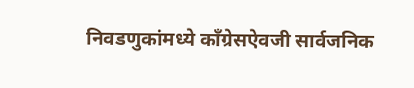निवडणुकांमध्ये कॉंग्रेसऐवजी सार्वजनिक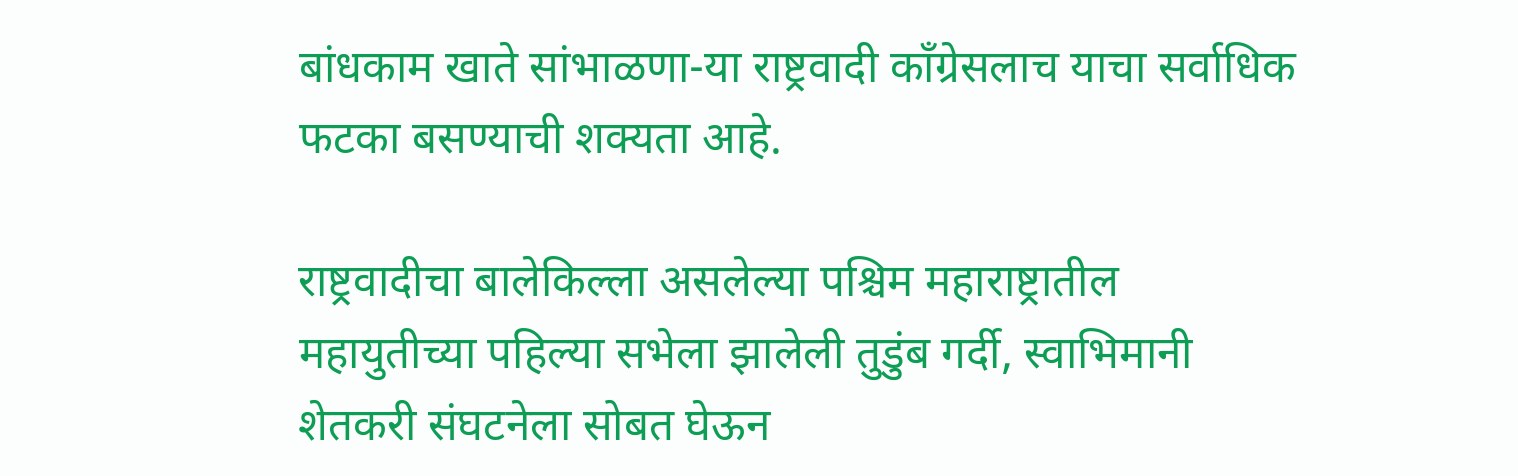बांधकाम खाते सांभाळणा-या राष्ट्रवादी कॉंग्रेसलाच याचा सर्वाधिक फटका बसण्याची शक्यता आहे.

राष्ट्रवादीचा बालेकिल्ला असलेल्या पश्चिम महाराष्ट्रातील महायुतीच्या पहिल्या सभेला झालेली तुडुंब गर्दी, स्वाभिमानी शेतकरी संघटनेला सोबत घेऊन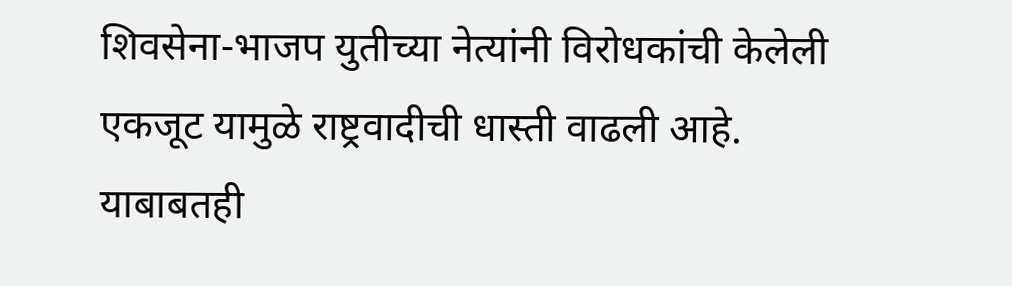शिवसेना-भाजप युतीच्या नेत्यांनी विरोधकांची केलेली एकजूट यामुळे राष्ट्रवादीची धास्ती वाढली आहे. याबाबतही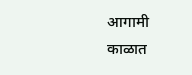आगामी काळात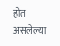होत असलेल्या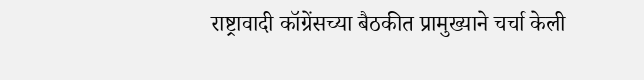राष्ट्रावादी कॉग्रेंसच्या बैठकीत प्रामुख्याने चर्चा केली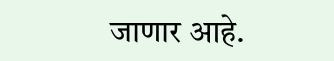जाणार आहे.